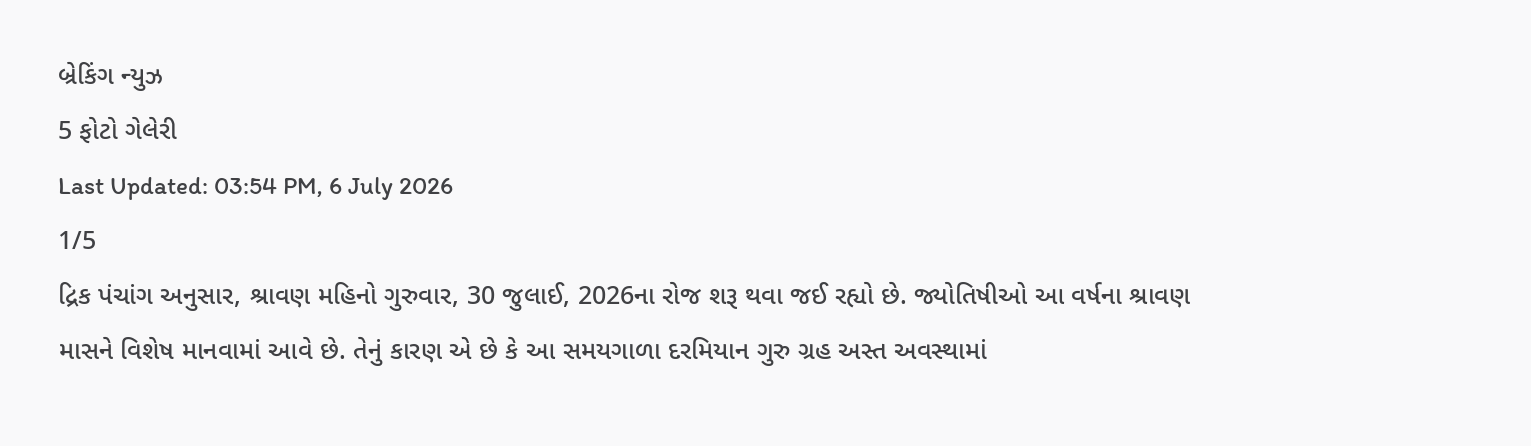બ્રેકિંગ ન્યુઝ
5 ફોટો ગેલેરી
Last Updated: 03:54 PM, 6 July 2026
1/5
દ્રિક પંચાંગ અનુસાર, શ્રાવણ મહિનો ગુરુવાર, 30 જુલાઈ, 2026ના રોજ શરૂ થવા જઈ રહ્યો છે. જ્યોતિષીઓ આ વર્ષના શ્રાવણ માસને વિશેષ માનવામાં આવે છે. તેનું કારણ એ છે કે આ સમયગાળા દરમિયાન ગુરુ ગ્રહ અસ્ત અવસ્થામાં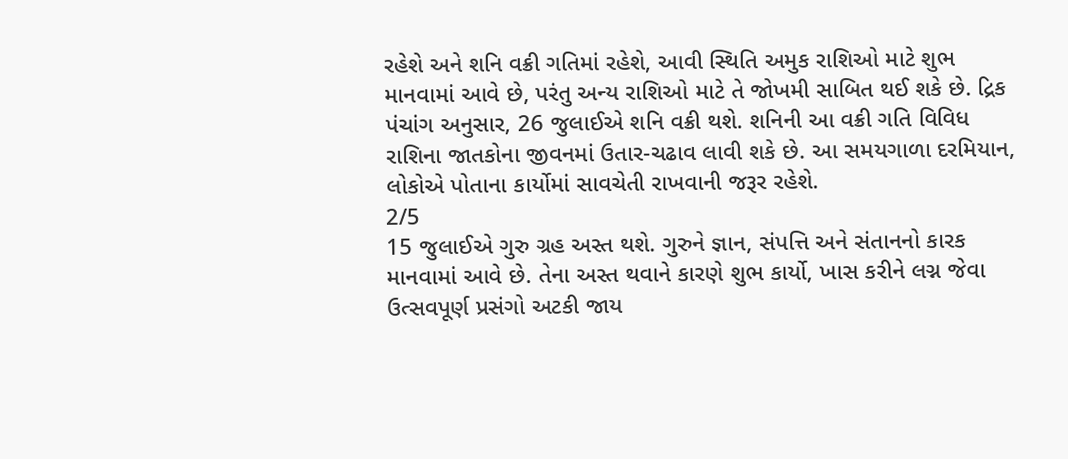રહેશે અને શનિ વક્રી ગતિમાં રહેશે, આવી સ્થિતિ અમુક રાશિઓ માટે શુભ માનવામાં આવે છે, પરંતુ અન્ય રાશિઓ માટે તે જોખમી સાબિત થઈ શકે છે. દ્રિક પંચાંગ અનુસાર, 26 જુલાઈએ શનિ વક્રી થશે. શનિની આ વક્રી ગતિ વિવિધ રાશિના જાતકોના જીવનમાં ઉતાર-ચઢાવ લાવી શકે છે. આ સમયગાળા દરમિયાન, લોકોએ પોતાના કાર્યોમાં સાવચેતી રાખવાની જરૂર રહેશે.
2/5
15 જુલાઈએ ગુરુ ગ્રહ અસ્ત થશે. ગુરુને જ્ઞાન, સંપત્તિ અને સંતાનનો કારક માનવામાં આવે છે. તેના અસ્ત થવાને કારણે શુભ કાર્યો, ખાસ કરીને લગ્ન જેવા ઉત્સવપૂર્ણ પ્રસંગો અટકી જાય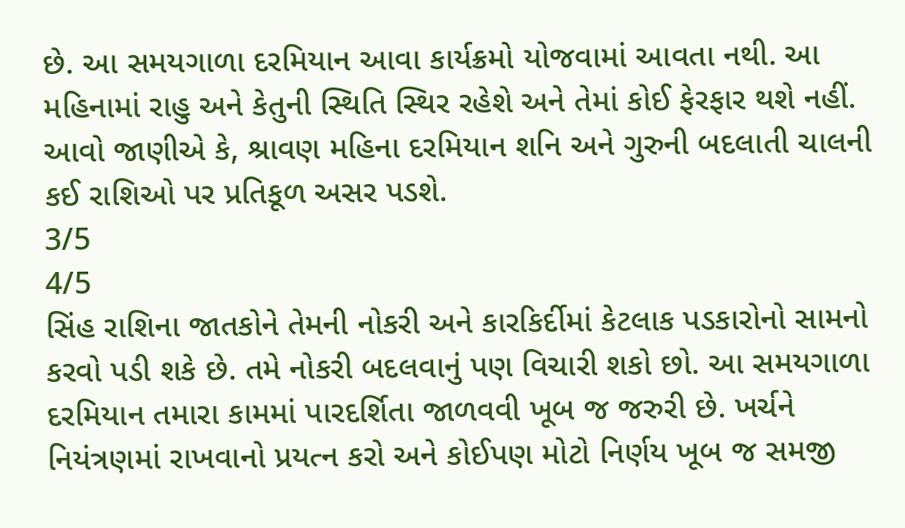છે. આ સમયગાળા દરમિયાન આવા કાર્યક્રમો યોજવામાં આવતા નથી. આ મહિનામાં રાહુ અને કેતુની સ્થિતિ સ્થિર રહેશે અને તેમાં કોઈ ફેરફાર થશે નહીં. આવો જાણીએ કે, શ્રાવણ મહિના દરમિયાન શનિ અને ગુરુની બદલાતી ચાલની કઈ રાશિઓ પર પ્રતિકૂળ અસર પડશે.
3/5
4/5
સિંહ રાશિના જાતકોને તેમની નોકરી અને કારકિર્દીમાં કેટલાક પડકારોનો સામનો કરવો પડી શકે છે. તમે નોકરી બદલવાનું પણ વિચારી શકો છો. આ સમયગાળા દરમિયાન તમારા કામમાં પારદર્શિતા જાળવવી ખૂબ જ જરુરી છે. ખર્ચને નિયંત્રણમાં રાખવાનો પ્રયત્ન કરો અને કોઈપણ મોટો નિર્ણય ખૂબ જ સમજી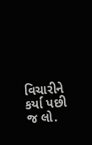વિચારીને કર્યા પછી જ લો.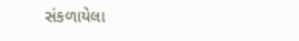સંકળાયેલા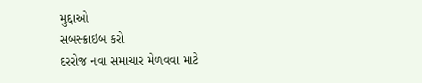મુદ્દાઓ
સબસ્ક્રાઇબ કરો
દરરોજ નવા સમાચાર મેળવવા માટે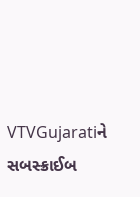VTVGujaratiને સબસ્ક્રાઈબ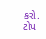કરો.
ટોપ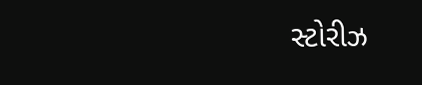સ્ટોરીઝ